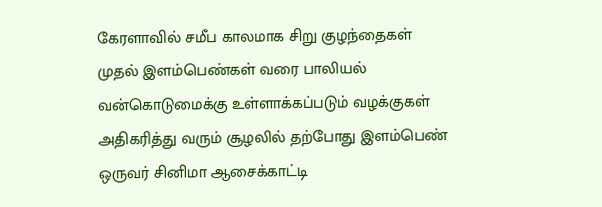கேரளாவில் சமீப காலமாக சிறு குழந்தைகள் முதல் இளம்பெண்கள் வரை பாலியல் வன்கொடுமைக்கு உள்ளாக்கப்படும் வழக்குகள் அதிகரித்து வரும் சூழலில் தற்போது இளம்பெண் ஒருவர் சினிமா ஆசைக்காட்டி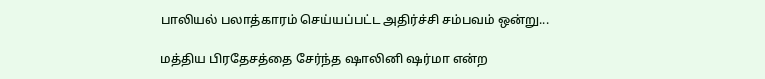பாலியல் பலாத்காரம் செய்யப்பட்ட அதிர்ச்சி சம்பவம் ஒன்று...

மத்திய பிரதேசத்தை சேர்ந்த ஷாலினி ஷர்மா என்ற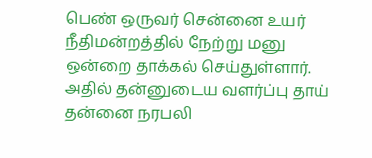பெண் ஒருவர் சென்னை உயர் நீதிமன்றத்தில் நேற்று மனு ஒன்றை தாக்கல் செய்துள்ளார். அதில் தன்னுடைய வளர்ப்பு தாய் தன்னை நரபலி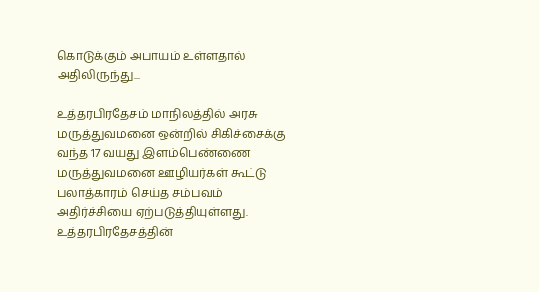கொடுக்கும் அபாயம் உள்ளதால் அதிலிருந்து...

உத்தரபிரதேசம் மாநிலத்தில் அரசு மருத்துவமனை ஒன்றில் சிகிச்சைக்கு வந்த 17 வயது இளம்பெண்ணை மருத்துவமனை ஊழியர்கள் கூட்டு பலாத்காரம் செய்த சம்பவம் அதிர்ச்சியை ஏற்படுத்தியுள்ளது. உத்தரபிரதேசத்தின்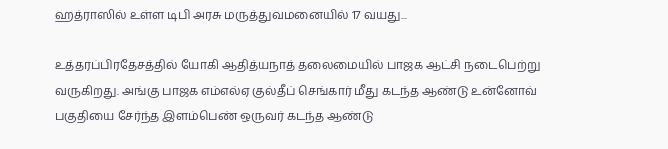ஹத்ராஸில் உள்ள டிபி அரசு மருத்துவமனையில் 17 வயது...

உத்தரப்பிரதேசத்தில் யோகி ஆதித்யநாத் தலைமையில் பாஜக ஆட்சி நடைபெற்று வருகிறது. அங்கு பாஜக எம்எல்ஏ குல்தீப் செங்கார் மீது கடந்த ஆண்டு உன்னோவ் பகுதியை சேர்ந்த இளம்பெண் ஒருவர் கடந்த ஆண்டு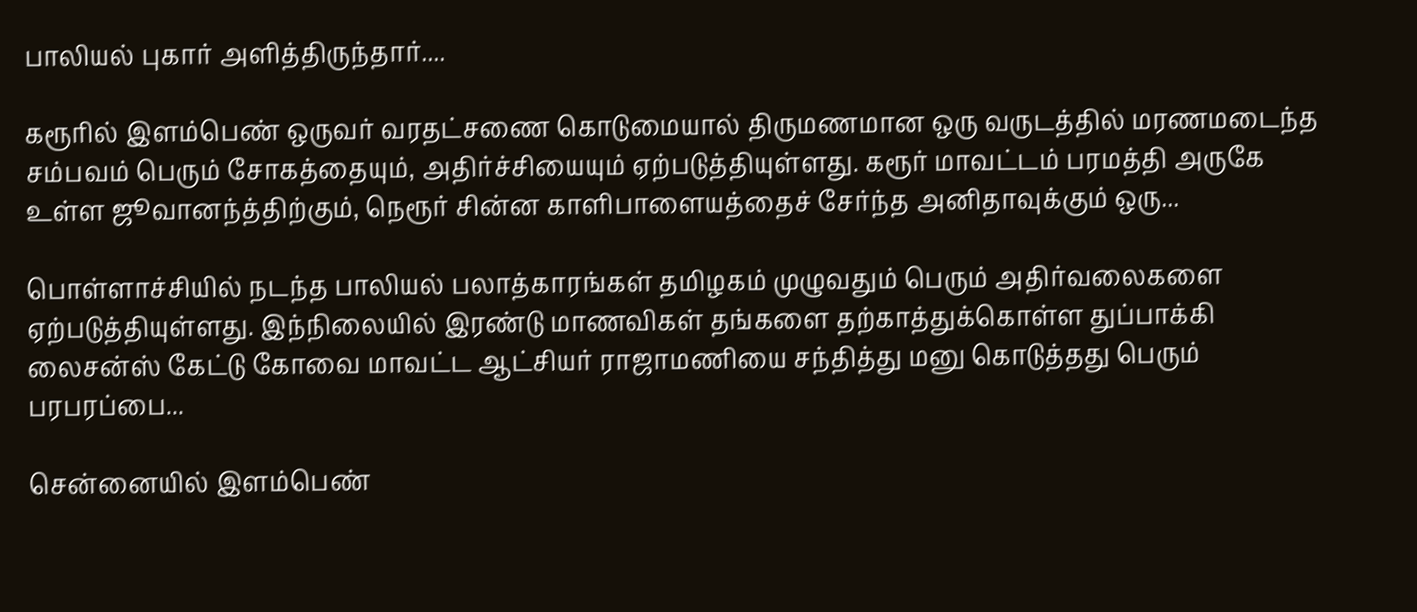பாலியல் புகார் அளித்திருந்தார்....

கரூரில் இளம்பெண் ஒருவர் வரதட்சணை கொடுமையால் திருமணமான ஒரு வருடத்தில் மரணமடைந்த சம்பவம் பெரும் சோகத்தையும், அதிர்ச்சியையும் ஏற்படுத்தியுள்ளது. கரூர் மாவட்டம் பரமத்தி அருகே உள்ள ஜூவானந்த்திற்கும், நெரூர் சின்ன காளிபாளையத்தைச் சேர்ந்த அனிதாவுக்கும் ஒரு...

பொள்ளாச்சியில் நடந்த பாலியல் பலாத்காரங்கள் தமிழகம் முழுவதும் பெரும் அதிர்வலைகளை ஏற்படுத்தியுள்ளது. இந்நிலையில் இரண்டு மாணவிகள் தங்களை தற்காத்துக்கொள்ள துப்பாக்கி லைசன்ஸ் கேட்டு கோவை மாவட்ட ஆட்சியர் ராஜாமணியை சந்தித்து மனு கொடுத்தது பெரும் பரபரப்பை...

சென்னையில் இளம்பெண்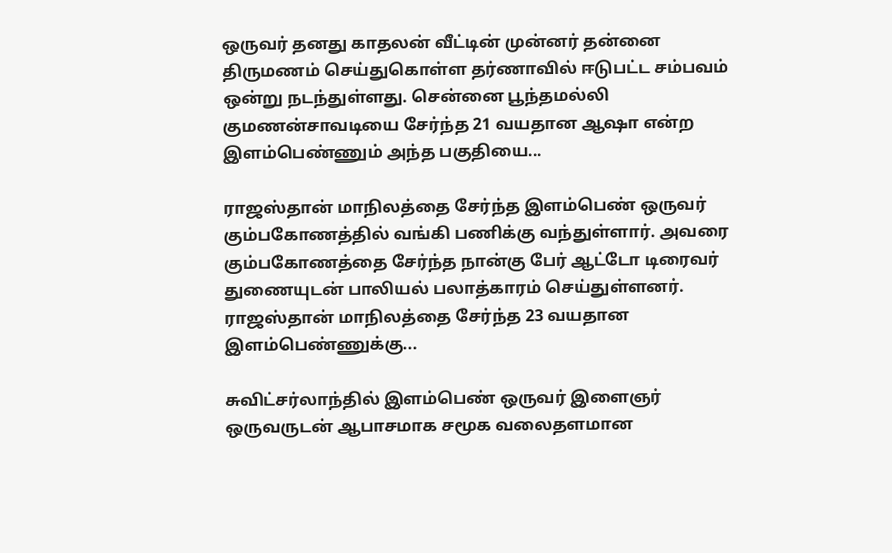ஒருவர் தனது காதலன் வீட்டின் முன்னர் தன்னை திருமணம் செய்துகொள்ள தர்ணாவில் ஈடுபட்ட சம்பவம் ஒன்று நடந்துள்ளது. சென்னை பூந்தமல்லி குமணன்சாவடியை சேர்ந்த 21 வயதான ஆஷா என்ற இளம்பெண்ணும் அந்த பகுதியை...

ராஜஸ்தான் மாநிலத்தை சேர்ந்த இளம்பெண் ஒருவர் கும்பகோணத்தில் வங்கி பணிக்கு வந்துள்ளார். அவரை கும்பகோணத்தை சேர்ந்த நான்கு பேர் ஆட்டோ டிரைவர் துணையுடன் பாலியல் பலாத்காரம் செய்துள்ளனர். ராஜஸ்தான் மாநிலத்தை சேர்ந்த 23 வயதான இளம்பெண்ணுக்கு...

சுவிட்சர்லாந்தில் இளம்பெண் ஒருவர் இளைஞர் ஒருவருடன் ஆபாசமாக சமூக வலைதளமான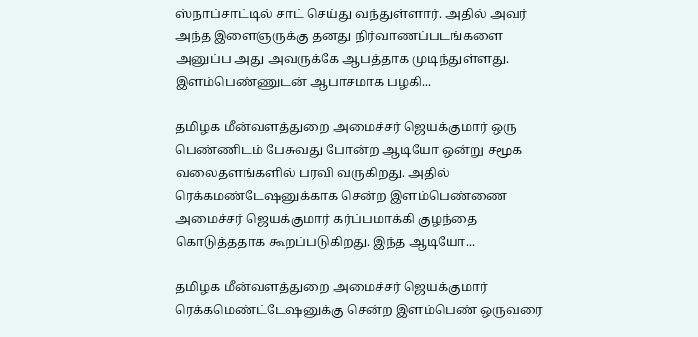ஸ்நாப்சாட்டில் சாட் செய்து வந்துள்ளார். அதில் அவர் அந்த இளைஞருக்கு தனது நிர்வாணப்படங்களை அனுப்ப அது அவருக்கே ஆபத்தாக முடிந்துள்ளது. இளம்பெண்ணுடன் ஆபாசமாக பழகி...

தமிழக மீன்வளத்துறை அமைச்சர் ஜெயக்குமார் ஒரு பெண்ணிடம் பேசுவது போன்ற ஆடியோ ஒன்று சமூக வலைதளங்களில் பரவி வருகிறது. அதில் ரெக்கமண்டேஷனுக்காக சென்ற இளம்பெண்ணை அமைச்சர் ஜெயக்குமார் கர்ப்பமாக்கி குழந்தை கொடுத்ததாக கூறப்படுகிறது. இந்த ஆடியோ...

தமிழக மீன்வளத்துறை அமைச்சர் ஜெயக்குமார் ரெக்கமெண்ட்டேஷனுக்கு சென்ற இளம்பெண் ஒருவரை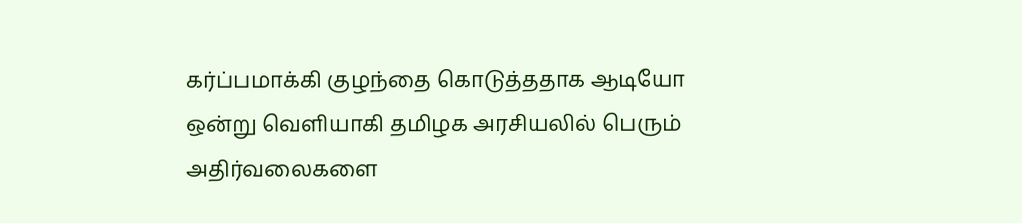கர்ப்பமாக்கி குழந்தை கொடுத்ததாக ஆடியோ ஒன்று வெளியாகி தமிழக அரசியலில் பெரும் அதிர்வலைகளை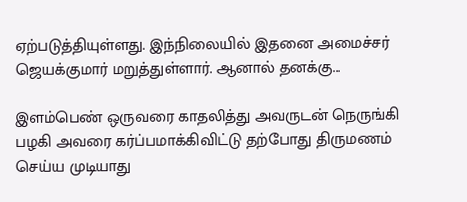ஏற்படுத்தியுள்ளது. இந்நிலையில் இதனை அமைச்சர் ஜெயக்குமார் மறுத்துள்ளார். ஆனால் தனக்கு...

இளம்பெண் ஒருவரை காதலித்து அவருடன் நெருங்கி பழகி அவரை கர்ப்பமாக்கிவிட்டு தற்போது திருமணம் செய்ய முடியாது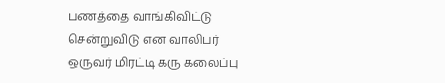பணத்தை வாங்கிவிட்டு சென்றுவிடு என வாலிபர் ஒருவர் மிரட்டி கரு கலைப்பு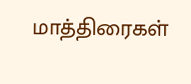மாத்திரைகள்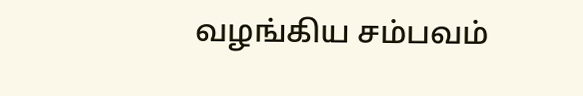வழங்கிய சம்பவம்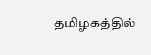தமிழகத்தில்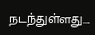நடந்துள்ளது....